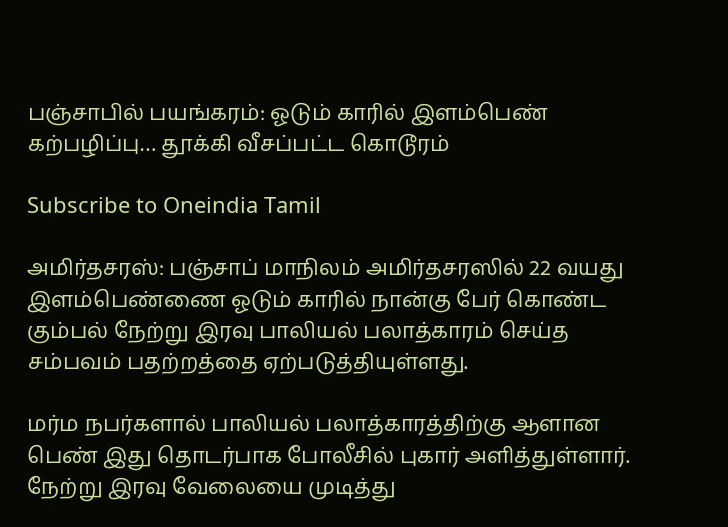பஞ்சாபில் பயங்கரம்: ஓடும் காரில் இளம்பெண் கற்பழிப்பு… தூக்கி வீசப்பட்ட கொடூரம்

Subscribe to Oneindia Tamil

அமிர்தசரஸ்: பஞ்சாப் மாநிலம் அமிர்தசரஸில் 22 வயது இளம்பெண்ணை ஓடும் காரில் நான்கு பேர் கொண்ட கும்பல் நேற்று இரவு பாலியல் பலாத்காரம் செய்த சம்பவம் பதற்றத்தை ஏற்படுத்தியுள்ளது.

மர்ம நபர்களால் பாலியல் பலாத்காரத்திற்கு ஆளான பெண் இது தொடர்பாக போலீசில் புகார் அளித்துள்ளார். நேற்று இரவு வேலையை முடித்து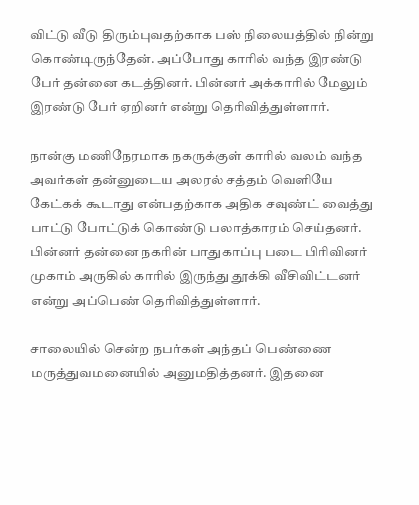விட்டு வீடு திரும்புவதற்காக பஸ் நிலையத்தில் நின்று கொண்டிருந்தேன். அப்போது காரில் வந்த இரண்டு பேர் தன்னை கடத்தினர். பின்னர் அக்காரில் மேலும் இரண்டு பேர் ஏறினர் என்று தெரிவித்துள்ளார்.

நான்கு மணிநேரமாக நகருக்குள் காரில் வலம் வந்த அவர்கள் தன்னுடைய அலரல் சத்தம் வெளியே கேட்கக் கூடாது என்பதற்காக அதிக சவுண்ட் வைத்து பாட்டு போட்டுக் கொண்டு பலாத்காரம் செய்தனர். பின்னர் தன்னை நகரின் பாதுகாப்பு படை பிரிவினர் முகாம் அருகில் காரில் இருந்து தூக்கி வீசிவிட்டனர் என்று அப்பெண் தெரிவித்துள்ளார்.

சாலையில் சென்ற நபர்கள் அந்தப் பெண்ணை மருத்துவமனையில் அனுமதித்தனர். இதனை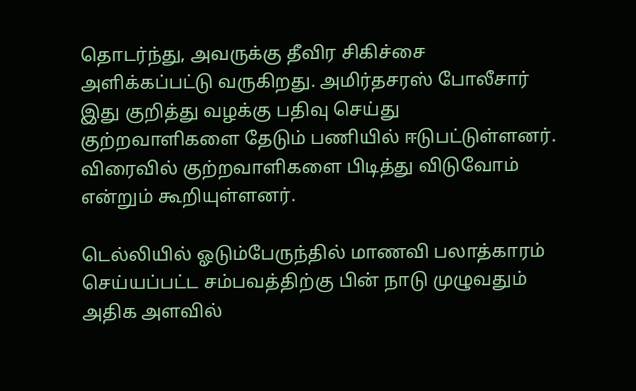தொடர்ந்து, அவருக்கு தீவிர சிகிச்சை அளிக்கப்பட்டு வருகிறது. அமிர்தசரஸ் போலீசார் இது குறித்து வழக்கு பதிவு செய்து குற்றவாளிகளை தேடும் பணியில் ஈடுபட்டுள்ளனர். விரைவில் குற்றவாளிகளை பிடித்து விடுவோம் என்றும் கூறியுள்ளனர்.

டெல்லியில் ஓடும்பேருந்தில் மாணவி பலாத்காரம் செய்யப்பட்ட சம்பவத்திற்கு பின் நாடு முழுவதும் அதிக அளவில்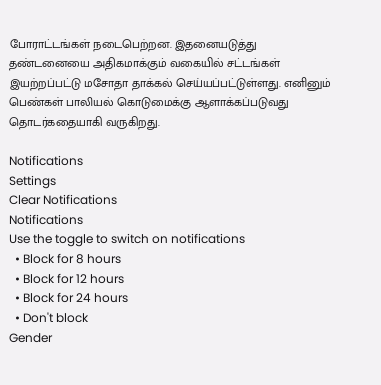போராட்டங்கள் நடைபெற்றன. இதனையடுத்து தண்டனையை அதிகமாக்கும் வகையில் சட்டங்கள் இயற்றப்பட்டு மசோதா தாக்கல் செய்யப்பட்டுள்ளது. எனினும் பெண்கள் பாலியல் கொடுமைக்கு ஆளாக்கப்படுவது தொடர்கதையாகி வருகிறது.

Notifications
Settings
Clear Notifications
Notifications
Use the toggle to switch on notifications
  • Block for 8 hours
  • Block for 12 hours
  • Block for 24 hours
  • Don't block
Gender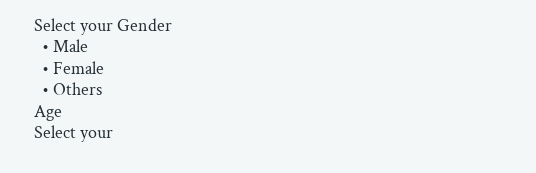Select your Gender
  • Male
  • Female
  • Others
Age
Select your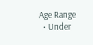Age Range
  • Under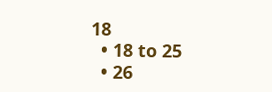18
  • 18 to 25
  • 26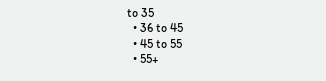to 35
  • 36 to 45
  • 45 to 55
  • 55+